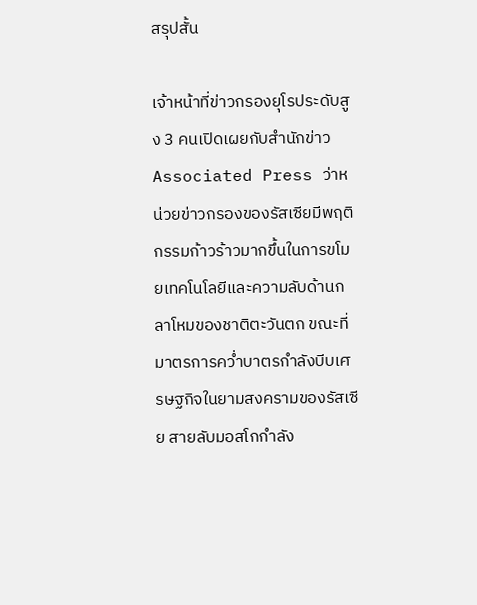สรุปสั้น

เจ้าหน้าที่ข่าวกรองยุโรประดับสูง 3 คนเปิดเผยกับสำนักข่าว Associated Press ว่าหน่วยข่าวกรองของรัสเซียมีพฤติกรรมก้าวร้าวมากขึ้นในการขโมยเทคโนโลยีและความลับด้านกลาโหมของชาติตะวันตก ขณะที่มาตรการคว่ำบาตรกำลังบีบเศรษฐกิจในยามสงครามของรัสเซีย สายลับมอสโกกำลัง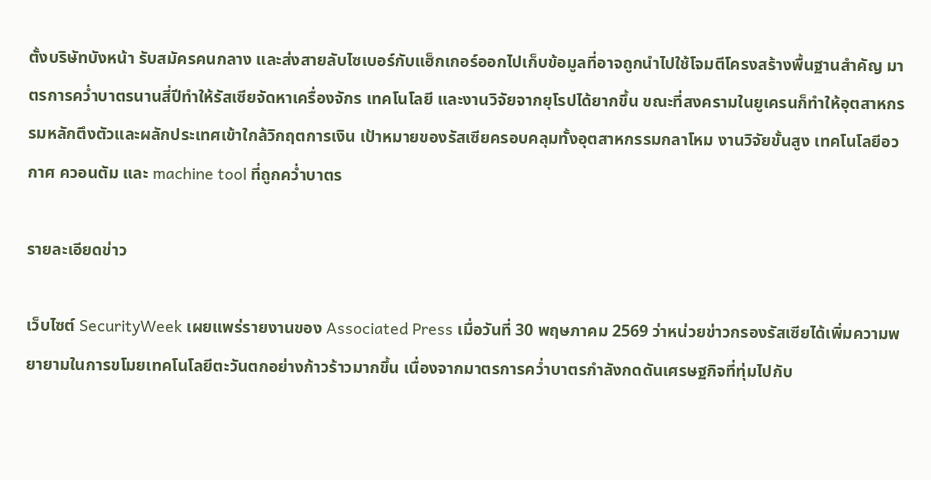ตั้งบริษัทบังหน้า รับสมัครคนกลาง และส่งสายลับไซเบอร์กับแฮ็กเกอร์ออกไปเก็บข้อมูลที่อาจถูกนำไปใช้โจมตีโครงสร้างพื้นฐานสำคัญ มาตรการคว่ำบาตรนานสี่ปีทำให้รัสเซียจัดหาเครื่องจักร เทคโนโลยี และงานวิจัยจากยุโรปได้ยากขึ้น ขณะที่สงครามในยูเครนก็ทำให้อุตสาหกรรมหลักตึงตัวและผลักประเทศเข้าใกล้วิกฤตการเงิน เป้าหมายของรัสเซียครอบคลุมทั้งอุตสาหกรรมกลาโหม งานวิจัยขั้นสูง เทคโนโลยีอวกาศ ควอนตัม และ machine tool ที่ถูกคว่ำบาตร

รายละเอียดข่าว

เว็บไซต์ SecurityWeek เผยแพร่รายงานของ Associated Press เมื่อวันที่ 30 พฤษภาคม 2569 ว่าหน่วยข่าวกรองรัสเซียได้เพิ่มความพยายามในการขโมยเทคโนโลยีตะวันตกอย่างก้าวร้าวมากขึ้น เนื่องจากมาตรการคว่ำบาตรกำลังกดดันเศรษฐกิจที่ทุ่มไปกับ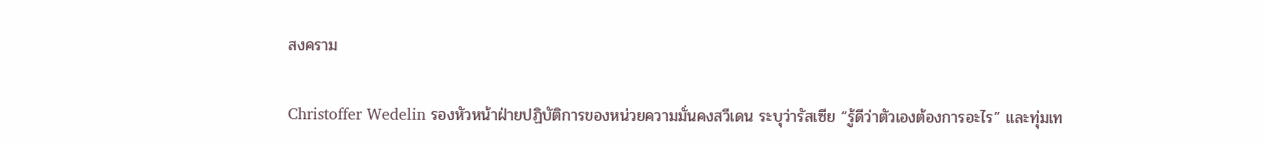สงคราม

Christoffer Wedelin รองหัวหน้าฝ่ายปฏิบัติการของหน่วยความมั่นคงสวีเดน ระบุว่ารัสเซีย “รู้ดีว่าตัวเองต้องการอะไร” และทุ่มเท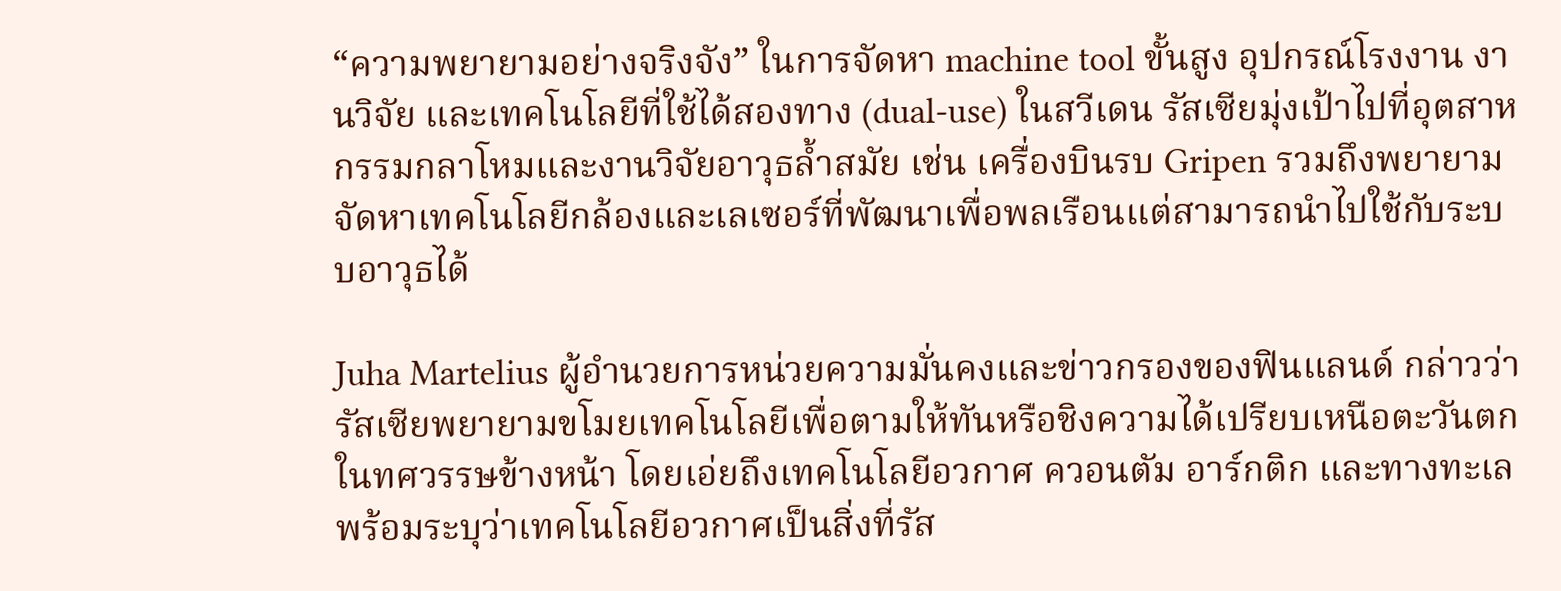“ความพยายามอย่างจริงจัง” ในการจัดหา machine tool ขั้นสูง อุปกรณ์โรงงาน งานวิจัย และเทคโนโลยีที่ใช้ได้สองทาง (dual-use) ในสวีเดน รัสเซียมุ่งเป้าไปที่อุตสาหกรรมกลาโหมและงานวิจัยอาวุธล้ำสมัย เช่น เครื่องบินรบ Gripen รวมถึงพยายามจัดหาเทคโนโลยีกล้องและเลเซอร์ที่พัฒนาเพื่อพลเรือนแต่สามารถนำไปใช้กับระบบอาวุธได้

Juha Martelius ผู้อำนวยการหน่วยความมั่นคงและข่าวกรองของฟินแลนด์ กล่าวว่ารัสเซียพยายามขโมยเทคโนโลยีเพื่อตามให้ทันหรือชิงความได้เปรียบเหนือตะวันตกในทศวรรษข้างหน้า โดยเอ่ยถึงเทคโนโลยีอวกาศ ควอนตัม อาร์กติก และทางทะเล พร้อมระบุว่าเทคโนโลยีอวกาศเป็นสิ่งที่รัส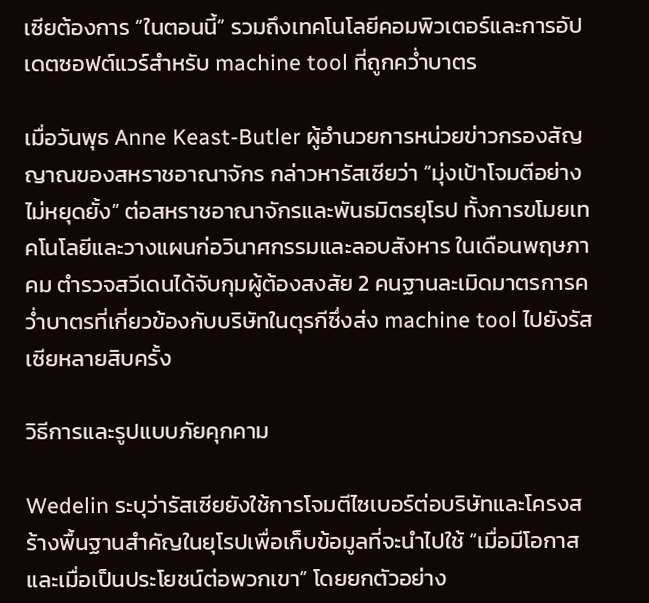เซียต้องการ “ในตอนนี้” รวมถึงเทคโนโลยีคอมพิวเตอร์และการอัปเดตซอฟต์แวร์สำหรับ machine tool ที่ถูกคว่ำบาตร

เมื่อวันพุธ Anne Keast-Butler ผู้อำนวยการหน่วยข่าวกรองสัญญาณของสหราชอาณาจักร กล่าวหารัสเซียว่า “มุ่งเป้าโจมตีอย่างไม่หยุดยั้ง” ต่อสหราชอาณาจักรและพันธมิตรยุโรป ทั้งการขโมยเทคโนโลยีและวางแผนก่อวินาศกรรมและลอบสังหาร ในเดือนพฤษภาคม ตำรวจสวีเดนได้จับกุมผู้ต้องสงสัย 2 คนฐานละเมิดมาตรการคว่ำบาตรที่เกี่ยวข้องกับบริษัทในตุรกีซึ่งส่ง machine tool ไปยังรัสเซียหลายสิบครั้ง

วิธีการและรูปแบบภัยคุกคาม

Wedelin ระบุว่ารัสเซียยังใช้การโจมตีไซเบอร์ต่อบริษัทและโครงสร้างพื้นฐานสำคัญในยุโรปเพื่อเก็บข้อมูลที่จะนำไปใช้ “เมื่อมีโอกาสและเมื่อเป็นประโยชน์ต่อพวกเขา” โดยยกตัวอย่าง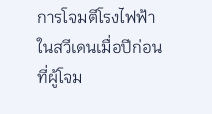การโจมตีโรงไฟฟ้าในสวีเดนเมื่อปีก่อน ที่ผู้โจม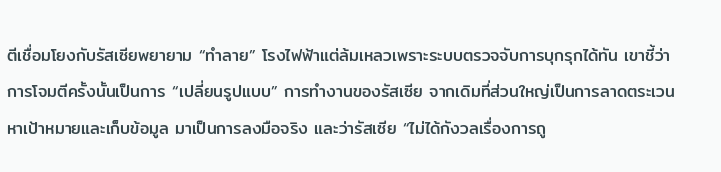ตีเชื่อมโยงกับรัสเซียพยายาม “ทำลาย” โรงไฟฟ้าแต่ล้มเหลวเพราะระบบตรวจจับการบุกรุกได้ทัน เขาชี้ว่าการโจมตีครั้งนั้นเป็นการ “เปลี่ยนรูปแบบ” การทำงานของรัสเซีย จากเดิมที่ส่วนใหญ่เป็นการลาดตระเวนหาเป้าหมายและเก็บข้อมูล มาเป็นการลงมือจริง และว่ารัสเซีย “ไม่ได้กังวลเรื่องการถู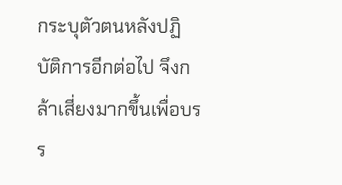กระบุตัวตนหลังปฏิบัติการอีกต่อไป จึงกล้าเสี่ยงมากขึ้นเพื่อบรร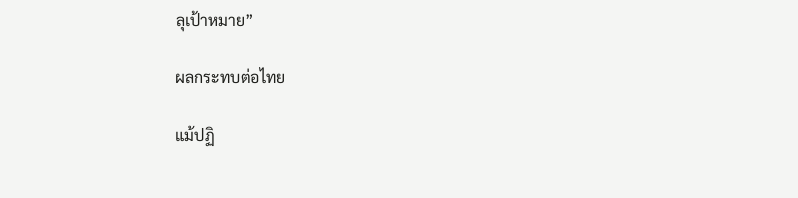ลุเป้าหมาย”

ผลกระทบต่อไทย

แม้ปฏิ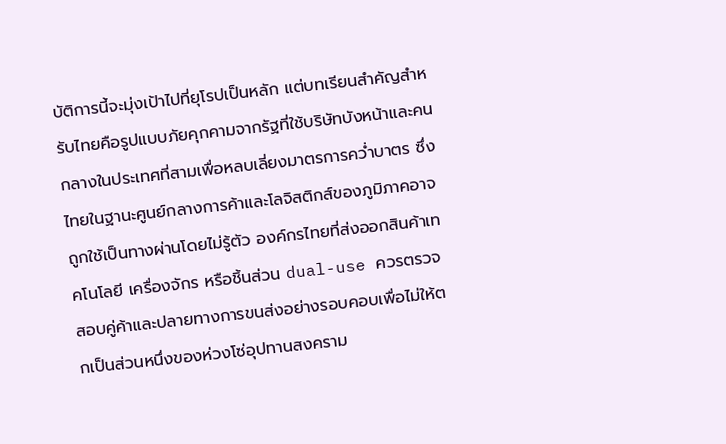บัติการนี้จะมุ่งเป้าไปที่ยุโรปเป็นหลัก แต่บทเรียนสำคัญสำหรับไทยคือรูปแบบภัยคุกคามจากรัฐที่ใช้บริษัทบังหน้าและคนกลางในประเทศที่สามเพื่อหลบเลี่ยงมาตรการคว่ำบาตร ซึ่งไทยในฐานะศูนย์กลางการค้าและโลจิสติกส์ของภูมิภาคอาจถูกใช้เป็นทางผ่านโดยไม่รู้ตัว องค์กรไทยที่ส่งออกสินค้าเทคโนโลยี เครื่องจักร หรือชิ้นส่วน dual-use ควรตรวจสอบคู่ค้าและปลายทางการขนส่งอย่างรอบคอบเพื่อไม่ให้ตกเป็นส่วนหนึ่งของห่วงโซ่อุปทานสงคราม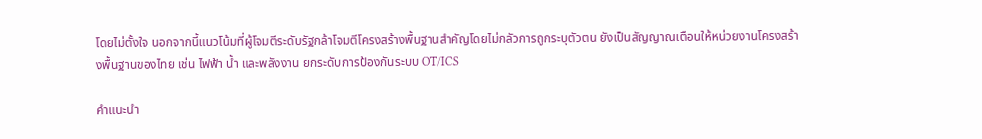โดยไม่ตั้งใจ นอกจากนี้แนวโน้มที่ผู้โจมตีระดับรัฐกล้าโจมตีโครงสร้างพื้นฐานสำคัญโดยไม่กลัวการถูกระบุตัวตน ยังเป็นสัญญาณเตือนให้หน่วยงานโครงสร้างพื้นฐานของไทย เช่น ไฟฟ้า น้ำ และพลังงาน ยกระดับการป้องกันระบบ OT/ICS

คำแนะนำ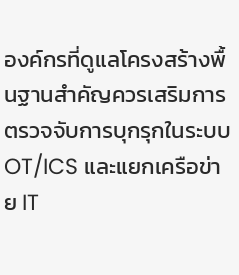องค์กรที่ดูแลโครงสร้างพื้นฐานสำคัญควรเสริมการตรวจจับการบุกรุกในระบบ OT/ICS และแยกเครือข่าย IT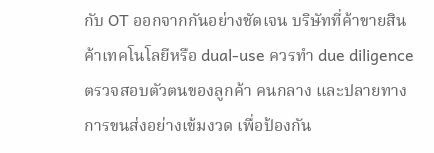กับ OT ออกจากกันอย่างชัดเจน บริษัทที่ค้าขายสินค้าเทคโนโลยีหรือ dual-use ควรทำ due diligence ตรวจสอบตัวตนของลูกค้า คนกลาง และปลายทางการขนส่งอย่างเข้มงวด เพื่อป้องกัน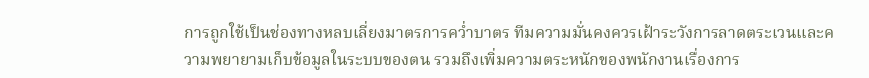การถูกใช้เป็นช่องทางหลบเลี่ยงมาตรการคว่ำบาตร ทีมความมั่นคงควรเฝ้าระวังการลาดตระเวนและความพยายามเก็บข้อมูลในระบบของตน รวมถึงเพิ่มความตระหนักของพนักงานเรื่องการ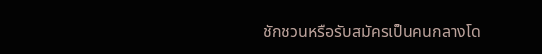ชักชวนหรือรับสมัครเป็นคนกลางโด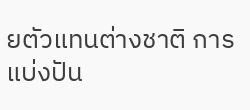ยตัวแทนต่างชาติ การแบ่งปัน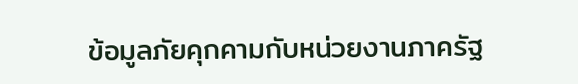ข้อมูลภัยคุกคามกับหน่วยงานภาครัฐ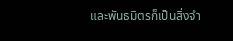และพันธมิตรก็เป็นสิ่งจำ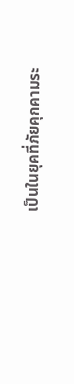เป็นในยุคที่ภัยคุกคามระ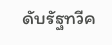ดับรัฐทวีค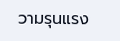วามรุนแรง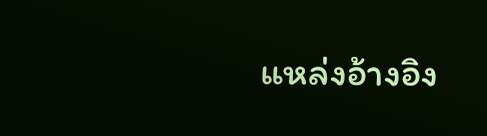แหล่งอ้างอิง